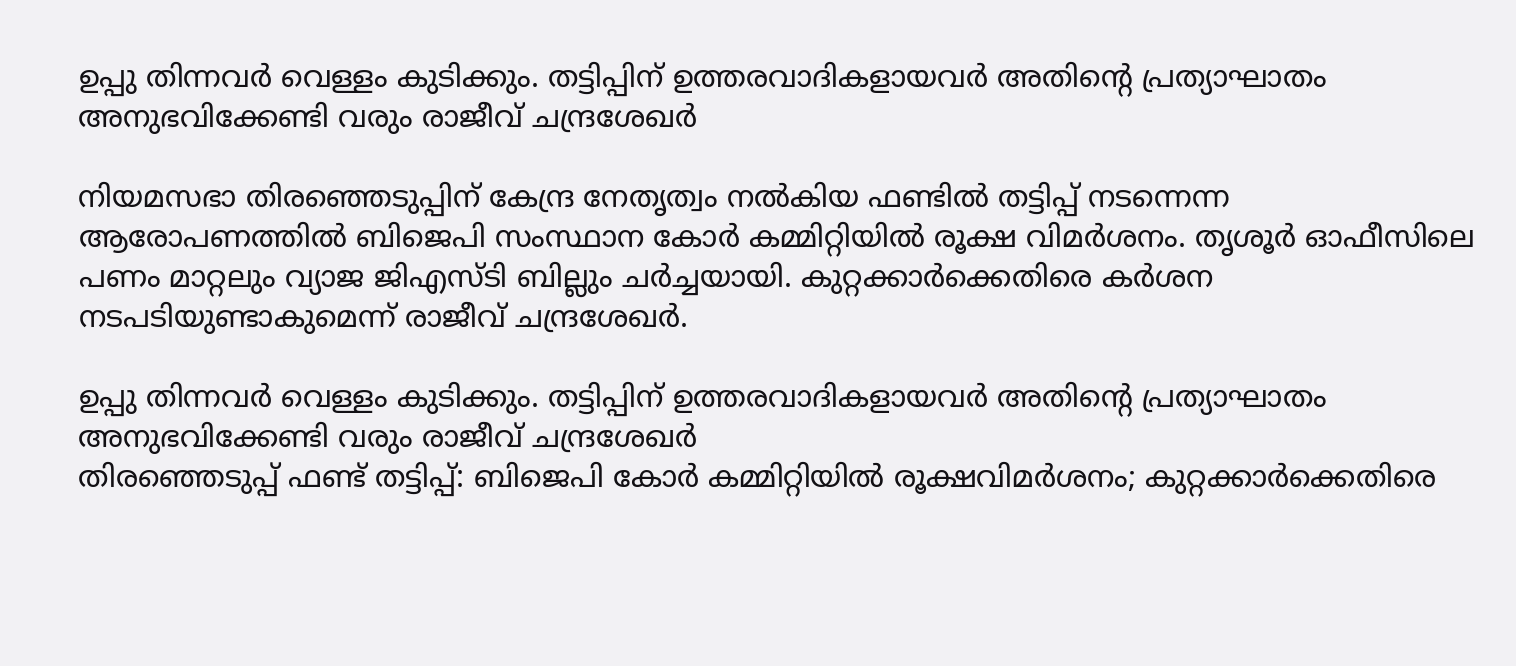ഉപ്പു തിന്നവർ വെള്ളം കുടിക്കും. തട്ടിപ്പിന് ഉത്തരവാദികളായവർ അതിന്റെ പ്രത്യാഘാതം അനുഭവിക്കേണ്ടി വരും രാജീവ് ചന്ദ്രശേഖർ

നിയമസഭാ തിരഞ്ഞെടുപ്പിന് കേന്ദ്ര നേതൃത്വം നൽകിയ ഫണ്ടിൽ തട്ടിപ്പ് നടന്നെന്ന ആരോപണത്തിൽ ബിജെപി സംസ്ഥാന കോർ കമ്മിറ്റിയിൽ രൂക്ഷ വിമർശനം. തൃശൂർ ഓഫീസിലെ പണം മാറ്റലും വ്യാജ ജിഎസ്ടി ബില്ലും ചർച്ചയായി. കുറ്റക്കാർക്കെതിരെ കർശന നടപടിയുണ്ടാകുമെന്ന് രാജീവ് ചന്ദ്രശേഖർ.

ഉപ്പു തിന്നവർ വെള്ളം കുടിക്കും. തട്ടിപ്പിന് ഉത്തരവാദികളായവർ അതിന്റെ പ്രത്യാഘാതം അനുഭവിക്കേണ്ടി വരും രാജീവ് ചന്ദ്രശേഖർ
തിരഞ്ഞെടുപ്പ് ഫണ്ട് തട്ടിപ്പ്: ബിജെപി കോർ കമ്മിറ്റിയിൽ രൂക്ഷവിമർശനം; കുറ്റക്കാർക്കെതിരെ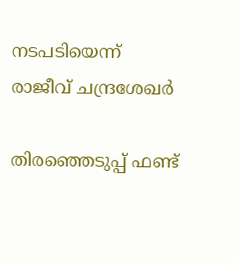നടപടിയെന്ന് രാജീവ് ചന്ദ്രശേഖർ

തിരഞ്ഞെടുപ്പ് ഫണ്ട്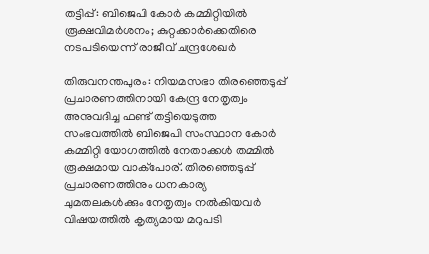തട്ടിപ്പ്: ബിജെപി കോർ കമ്മിറ്റിയിൽ രൂക്ഷവിമർശനം; കുറ്റക്കാർക്കെതിരെ നടപടിയെന്ന് രാജീവ് ചന്ദ്രശേഖർ

തിരുവനന്തപുരം: നിയമസഭാ തിരഞ്ഞെടുപ്പ് പ്രചാരണത്തിനായി കേന്ദ്ര നേതൃത്വം അനുവദിച്ച ഫണ്ട് തട്ടിയെടുത്ത സംഭവത്തിൽ ബിജെപി സംസ്ഥാന കോർ കമ്മിറ്റി യോഗത്തിൽ നേതാക്കൾ തമ്മിൽ രൂക്ഷമായ വാക്പോര്. തിരഞ്ഞെടുപ്പ് പ്രചാരണത്തിനും ധനകാര്യ ചുമതലകൾക്കും നേതൃത്വം നൽകിയവർ വിഷയത്തിൽ കൃത്യമായ മറുപടി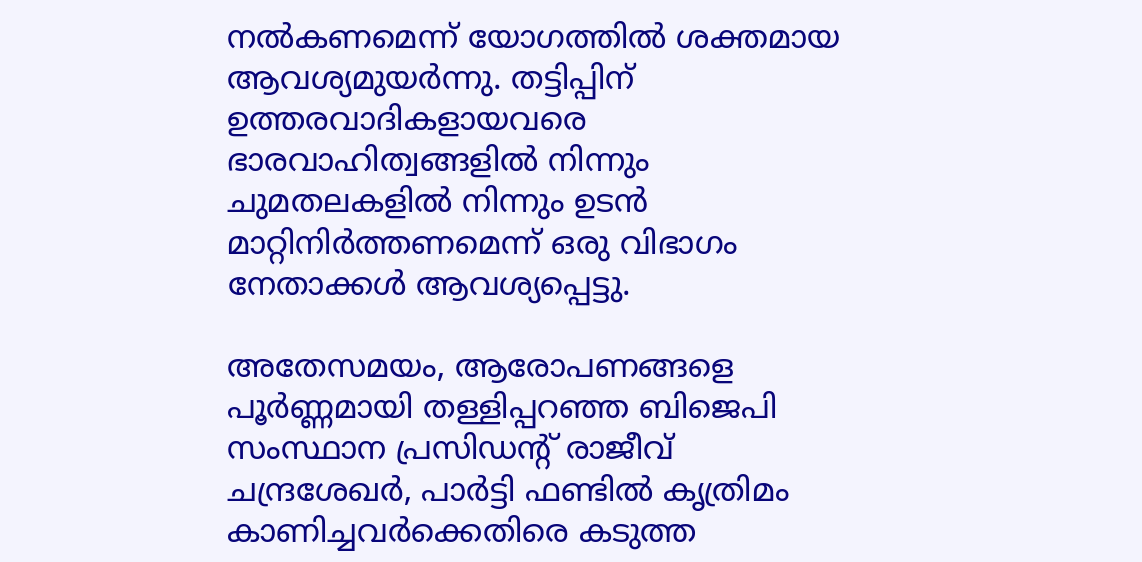നൽകണമെന്ന് യോഗത്തിൽ ശക്തമായ ആവശ്യമുയർന്നു. തട്ടിപ്പിന് ഉത്തരവാദികളായവരെ ഭാരവാഹിത്വങ്ങളിൽ നിന്നും ചുമതലകളിൽ നിന്നും ഉടൻ മാറ്റിനിർത്തണമെന്ന് ഒരു വിഭാഗം നേതാക്കൾ ആവശ്യപ്പെട്ടു.

അതേസമയം, ആരോപണങ്ങളെ പൂർണ്ണമായി തള്ളിപ്പറഞ്ഞ ബിജെപി സംസ്ഥാന പ്രസിഡന്റ് രാജീവ് ചന്ദ്രശേഖർ, പാർട്ടി ഫണ്ടിൽ കൃത്രിമം കാണിച്ചവർക്കെതിരെ കടുത്ത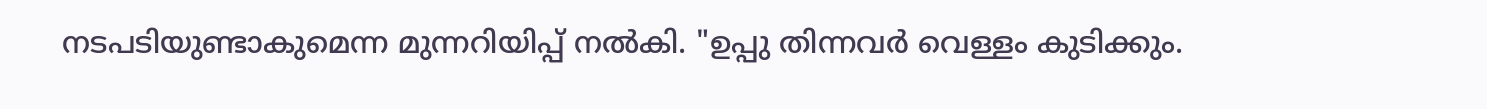നടപടിയുണ്ടാകുമെന്ന മുന്നറിയിപ്പ് നൽകി. "ഉപ്പു തിന്നവർ വെള്ളം കുടിക്കും.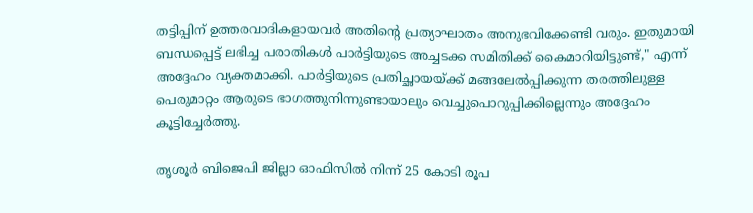തട്ടിപ്പിന് ഉത്തരവാദികളായവർ അതിന്റെ പ്രത്യാഘാതം അനുഭവിക്കേണ്ടി വരും. ഇതുമായി ബന്ധപ്പെട്ട് ലഭിച്ച പരാതികൾ പാർട്ടിയുടെ അച്ചടക്ക സമിതിക്ക് കൈമാറിയിട്ടുണ്ട്," എന്ന് അദ്ദേഹം വ്യക്തമാക്കി. പാർട്ടിയുടെ പ്രതിച്ഛായയ്ക്ക് മങ്ങലേൽപ്പിക്കുന്ന തരത്തിലുള്ള പെരുമാറ്റം ആരുടെ ഭാഗത്തുനിന്നുണ്ടായാലും വെച്ചുപൊറുപ്പിക്കില്ലെന്നും അദ്ദേഹം കൂട്ടിച്ചേർത്തു.

തൃശൂർ ബിജെപി ജില്ലാ ഓഫിസിൽ നിന്ന് 25 കോടി രൂപ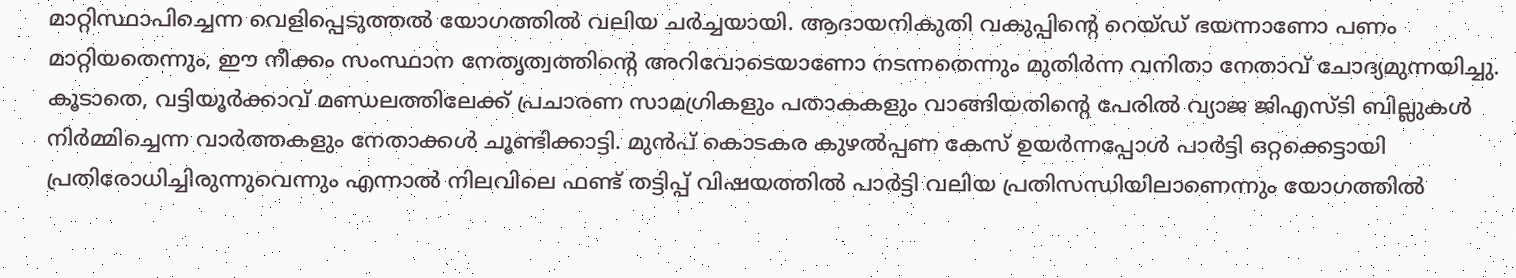മാറ്റിസ്ഥാപിച്ചെന്ന വെളിപ്പെടുത്തൽ യോഗത്തിൽ വലിയ ചർച്ചയായി. ആദായനികുതി വകുപ്പിന്റെ റെയ്ഡ് ഭയന്നാണോ പണം മാറ്റിയതെന്നും, ഈ നീക്കം സംസ്ഥാന നേതൃത്വത്തിന്റെ അറിവോടെയാണോ നടന്നതെന്നും മുതിർന്ന വനിതാ നേതാവ് ചോദ്യമുന്നയിച്ചു. കൂടാതെ, വട്ടിയൂർക്കാവ് മണ്ഡലത്തിലേക്ക് പ്രചാരണ സാമഗ്രികളും പതാകകളും വാങ്ങിയതിന്റെ പേരിൽ വ്യാജ ജിഎസ്ടി ബില്ലുകൾ നിർമ്മിച്ചെന്ന വാർത്തകളും നേതാക്കൾ ചൂണ്ടിക്കാട്ടി. മുൻപ് കൊടകര കുഴൽപ്പണ കേസ് ഉയർന്നപ്പോൾ പാർട്ടി ഒറ്റക്കെട്ടായി പ്രതിരോധിച്ചിരുന്നുവെന്നും എന്നാൽ നിലവിലെ ഫണ്ട് തട്ടിപ്പ് വിഷയത്തിൽ പാർട്ടി വലിയ പ്രതിസന്ധിയിലാണെന്നും യോഗത്തിൽ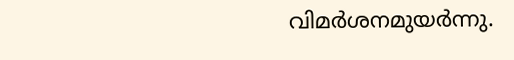വിമർശനമുയർന്നു.